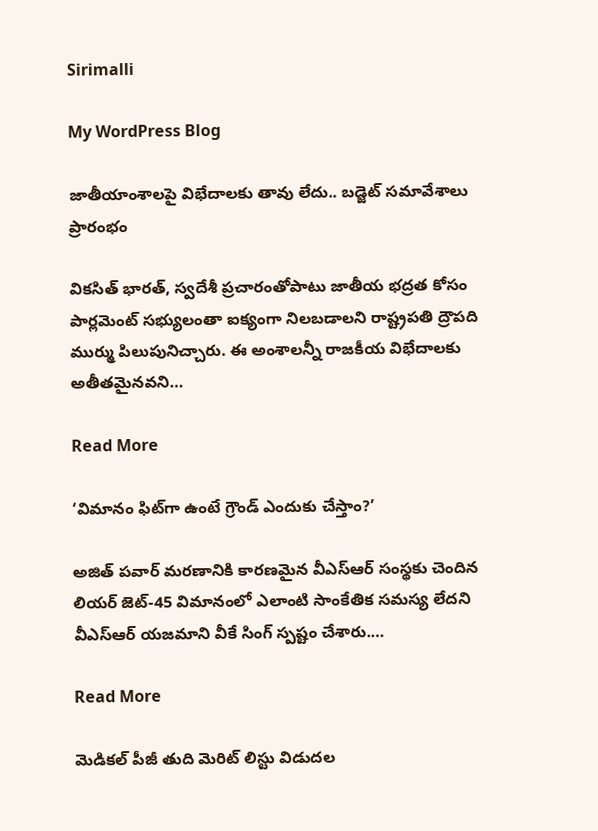Sirimalli

My WordPress Blog

జాతీయాంశాలపై విభేదాలకు తావు లేదు.. బడ్జెట్‌ సమావేశాలు ప్రారంభం

వికసిత్‌ భారత్‌, స్వదేశీ ప్రచారంతోపాటు జాతీయ భద్రత కోసం పార్లమెంట్‌ సభ్యులంతా ఐక్యంగా నిలబడాలని రాష్ట్రపతి ద్రౌపది ముర్ము పిలుపునిచ్చారు. ఈ అంశాలన్నీ రాజకీయ విభేదాలకు అతీతమైనవని…

Read More

‘విమానం ఫిట్‌గా ఉంటే గ్రౌండ్‌ ఎందుకు చేస్తాం?’

అజిత్‌ పవార్‌ మరణానికి కారణమైన వీఎస్‌ఆర్‌ సంస్థకు చెందిన లియర్‌ జెట్‌-45 విమానంలో ఎలాంటి సాంకేతిక సమస్య లేదని వీఎస్‌ఆర్‌ యజమాని వీకే సింగ్‌ స్పష్టం చేశారు.…

Read More

మెడికల్‌ పీజీ తుది మెరిట్‌ లిస్టు విడుదల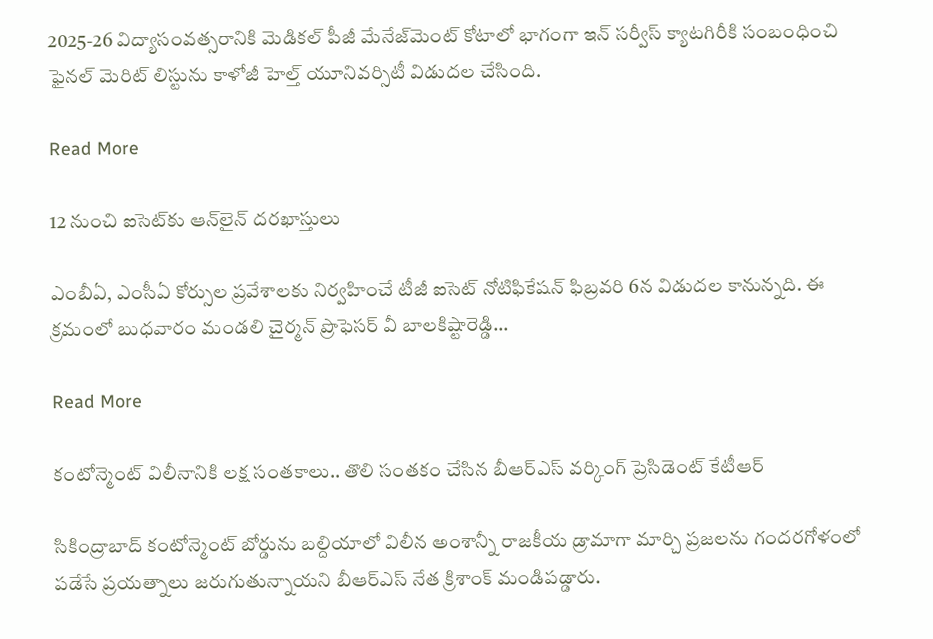2025-26 విద్యాసంవత్సరానికి మెడికల్‌ పీజీ మేనేజ్‌మెంట్‌ కోటాలో భాగంగా ఇన్‌ సర్వీస్‌ క్యాటగిరీకి సంబంధించి ఫైనల్‌ మెరిట్‌ లిస్టును కాళోజీ హెల్త్‌ యూనివర్సిటీ విడుదల చేసింది.

Read More

12 నుంచి ఐసెట్‌కు ఆన్‌లైన్‌ దరఖాస్తులు

ఎంబీఏ, ఎంసీఏ కోర్సుల ప్రవేశాలకు నిర్వహించే టీజీ ఐసెట్‌ నోటిఫికేషన్‌ ఫిబ్రవరి 6న విడుదల కానున్నది. ఈ క్రమంలో బుధవారం మండలి చైర్మన్‌ ప్రొఫెసర్‌ వీ బాలకిష్టారెడ్డి…

Read More

కంటోన్మెంట్‌ విలీనానికి లక్ష సంతకాలు.. తొలి సంతకం చేసిన బీఆర్‌ఎస్‌ వర్కింగ్‌ ప్రెసిడెంట్‌ కేటీఆర్‌

సికింద్రాబాద్‌ కంటోన్మెంట్‌ బోర్డును బల్దియాలో విలీన అంశాన్నీ రాజకీయ డ్రామాగా మార్చి ప్రజలను గందరగోళంలో పడేసే ప్రయత్నాలు జరుగుతున్నాయని బీఆర్‌ఎస్‌ నేత క్రిశాంక్‌ మండిపడ్డారు.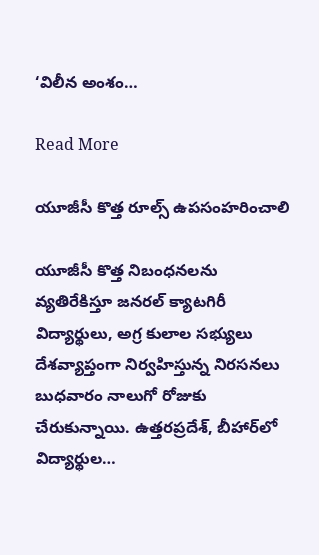‘విలీన అంశం…

Read More

యూజీసీ కొత్త రూల్స్‌ ఉపసంహరించాలి

యూజీసీ కొత్త నిబంధనలను వ్యతిరేకిస్తూ జనరల్‌ క్యాటగిరీ విద్యార్థులు, అగ్ర కులాల సభ్యులు దేశవ్యాప్తంగా నిర్వహిస్తున్న నిరసనలు బుధవారం నాలుగో రోజుకు చేరుకున్నాయి. ఉత్తరప్రదేశ్‌, బీహార్‌లో విద్యార్థుల…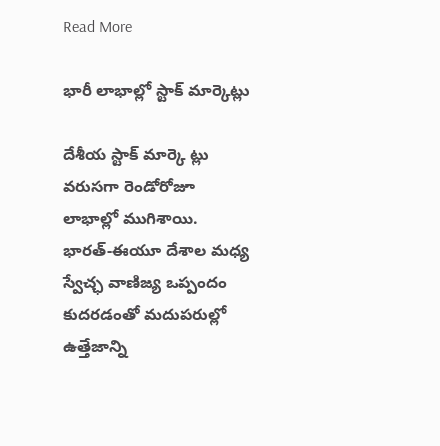Read More

భారీ లాభాల్లో స్టాక్‌ మార్కెట్లు

దేశీయ స్టాక్‌ మార్కె ట్లు వరుసగా రెండోరోజూ లాభాల్లో ముగిశాయి. భారత్‌-ఈయూ దేశాల మధ్య స్వేచ్ఛ వాణిజ్య ఒప్పందం కుదరడంతో మదుపరుల్లో ఉత్తేజాన్ని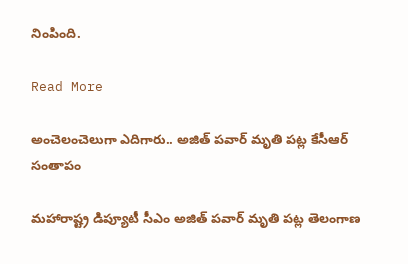నింపింది.

Read More

అంచెలంచెలుగా ఎదిగారు.. అజిత్‌ పవార్‌ మృతి పట్ల కేసీఆర్‌ సంతాపం

మహారాష్ట్ర డిప్యూటీ సీఎం అజిత్‌ పవార్‌ మృతి పట్ల తెలంగాణ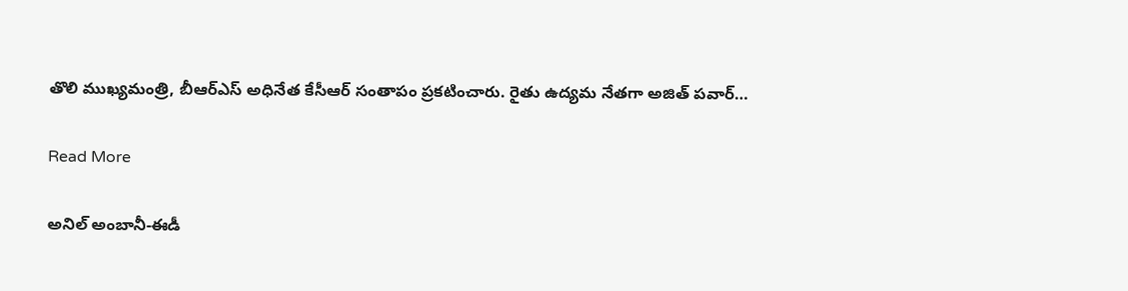తొలి ముఖ్యమంత్రి, బీఆర్‌ఎస్‌ అధినేత కేసీఆర్‌ సంతాపం ప్రకటించారు. రైతు ఉద్యమ నేతగా అజిత్‌ పవార్‌…

Read More

అనిల్‌ అంబానీ-ఈడీ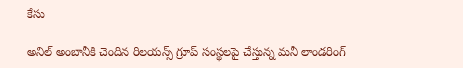కేసు

అనిల్‌ అంబానీకి చెందిన రిలయన్స్‌ గ్రూప్‌ సంస్థలపై చేస్తున్న మనీ లాండరింగ్‌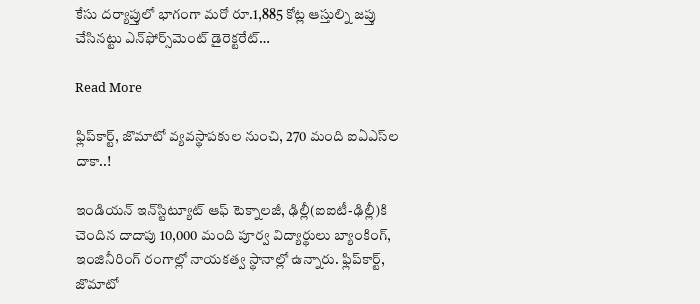కేసు దర్యాప్తులో భాగంగా మరో రూ.1,885 కోట్ల ఆస్తుల్ని జప్తు చేసినట్టు ఎన్‌ఫోర్స్‌మెంట్‌ డైరెక్టరేట్‌…

Read More

ఫ్లిప్‌కార్ట్‌, జొమాటో వ్యవస్థాపకుల నుంచి, 270 మంది ఐఏఎస్‌ల దాకా..!

ఇండియన్‌ ఇన్‌స్టిట్యూట్‌ ఆఫ్‌ టెక్నాలజీ, ఢిల్లీ(ఐఐటీ-ఢిల్లీ)కి చెందిన దాదాపు 10,000 మంది పూర్వ విద్యార్థులు బ్యాంకింగ్‌, ఇంజినీరింగ్‌ రంగాల్లో నాయకత్వ స్థానాల్లో ఉన్నారు. ఫ్లిప్‌కార్ట్‌, జొమాటో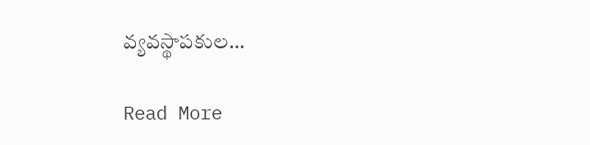వ్యవస్థాపకుల…

Read More